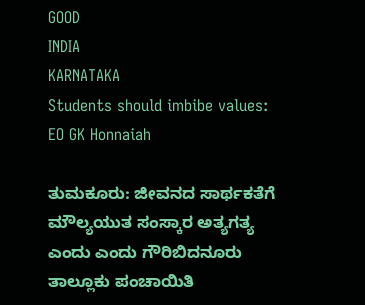GOOD
INDIA
KARNATAKA
Students should imbibe values: EO GK Honnaiah

ತುಮಕೂರು: ಜೀವನದ ಸಾರ್ಥಕತೆಗೆ ಮೌಲ್ಯಯುತ ಸಂಸ್ಕಾರ ಅತ್ಯಗತ್ಯ ಎಂದು ಎಂದು ಗೌರಿಬಿದನೂರು ತಾಲ್ಲೂಕು ಪಂಚಾಯಿತಿ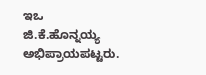ಇಒ ಜಿ.ಕೆ.ಹೊನ್ನಯ್ಯ ಅಭಿಪ್ರಾಯಪಟ್ಟರು.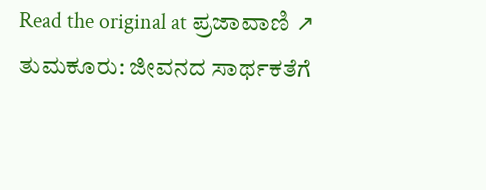Read the original at ಪ್ರಜಾವಾಣಿ ↗
ತುಮಕೂರು: ಜೀವನದ ಸಾರ್ಥಕತೆಗೆ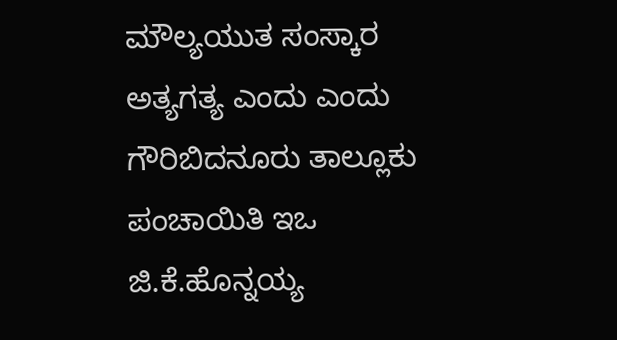ಮೌಲ್ಯಯುತ ಸಂಸ್ಕಾರ ಅತ್ಯಗತ್ಯ ಎಂದು ಎಂದು ಗೌರಿಬಿದನೂರು ತಾಲ್ಲೂಕು ಪಂಚಾಯಿತಿ ಇಒ ಜಿ.ಕೆ.ಹೊನ್ನಯ್ಯ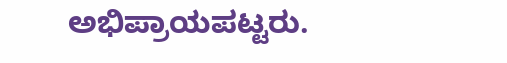ಅಭಿಪ್ರಾಯಪಟ್ಟರು.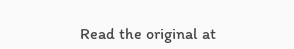Read the original at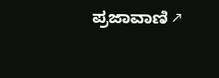ಪ್ರಜಾವಾಣಿ ↗